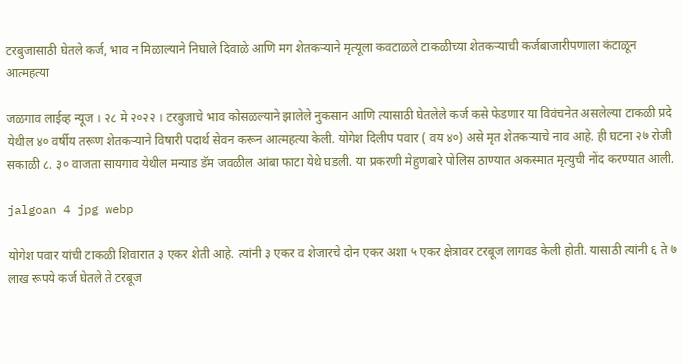टरबुजासाठी घेतले कर्ज, भाव न मिळाल्याने निघाले दिवाळे आणि मग शेतकऱ्याने मृत्यूला कवटाळले टाकळीच्या शेतकऱ्याची कर्जबाजारीपणाला कंटाळून आत्महत्या

जळगाव लाईव्ह न्यूज । २८ मे २०२२ । टरबुजाचे भाव कोसळल्याने झालेले नुकसान आणि त्यासाठी घेतलेले कर्ज कसे फेडणार या विवंचनेत असलेल्या टाकळी प्रदे येथील ४० वर्षीय तरूण शेतकऱ्याने विषारी पदार्थ सेवन करून आत्महत्या केली. योगेश दिलीप पवार ( वय ४०) असे मृत शेतकऱ्याचे नाव आहे. ही घटना २७ रोजी सकाळी ८. ३० वाजता सायगाव येथील मन्याड डॅम जवळील आंबा फाटा येथे घडली. या प्रकरणी मेहुणबारे पोलिस ठाण्यात अकस्मात मृत्युची नोंद करण्यात आली.

jalgoan 4 jpg webp

योगेश पवार यांची टाकळी शिवारात ३ एकर शेती आहे. त्यांनी ३ एकर व शेजारचे दोन एकर अशा ५ एकर क्षेत्रावर टरबूज लागवड केली होती. यासाठी त्यांनी ६ ते ७ लाख रूपये कर्ज घेतले ते टरबूज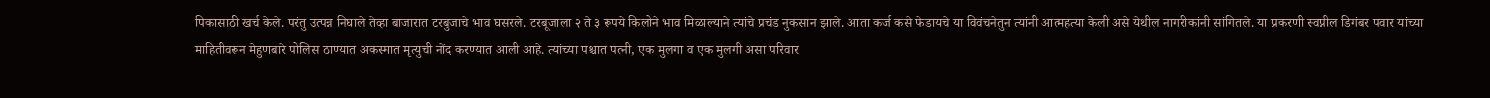पिकासाठी खर्च केले. परंतु उत्पन्न निघाले तेव्हा बाजारात टरबुजाचे भाव घसरले. टरबूजाला २ ते ३ रूपये किलोने भाव मिळाल्याने त्यांचे प्रचंड नुकसान झाले. आता कर्ज कसे फेडायचे या विवंचनेतुन त्यांनी आत्महत्या केली असे येथील नागरीकांनी सांगितले. या प्रकरणी स्वप्नील डिगंबर पवार यांच्या माहितीवरून मेहुणबारे पोलिस ठाण्यात अकस्मात मृत्युची नोंद करण्यात आली आहे. त्यांच्या पश्चात पत्नी, एक मुलगा व एक मुलगी असा परिवार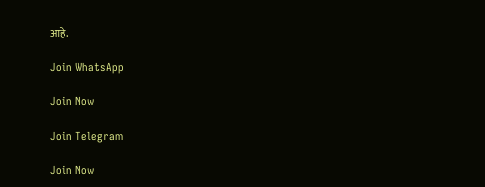आहे.

Join WhatsApp

Join Now

Join Telegram

Join Now